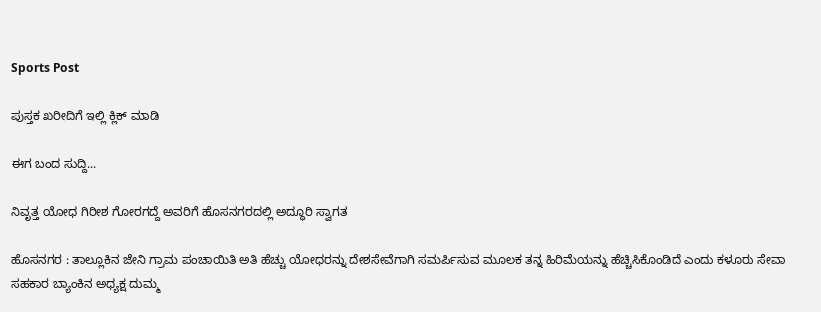Sports Post

ಪುಸ್ತಕ ಖರೀದಿಗೆ ಇಲ್ಲಿ ಕ್ಲಿಕ್‌ ಮಾಡಿ

ಈಗ ಬಂದ ಸುದ್ದಿ...

ನಿವೃತ್ತ ಯೋಧ ಗಿರೀಶ ಗೋರಗದ್ದೆ ಅವರಿಗೆ ಹೊಸನಗರದಲ್ಲಿ ಅದ್ಧೂರಿ ಸ್ವಾಗತ

ಹೊಸನಗರ : ತಾಲ್ಲೂಕಿನ ಜೇನಿ ಗ್ರಾಮ ಪಂಚಾಯಿತಿ ಅತಿ ಹೆಚ್ಚು ಯೋಧರನ್ನು ದೇಶಸೇವೆಗಾಗಿ ಸಮರ್ಪಿಸುವ ಮೂಲಕ ತನ್ನ ಹಿರಿಮೆಯನ್ನು ಹೆಚ್ಚಿಸಿಕೊಂಡಿದೆ ಎಂದು ಕಳೂರು ಸೇವಾ ಸಹಕಾರ ಬ್ಯಾಂಕಿನ ಅಧ್ಯಕ್ಷ ದುಮ್ಮ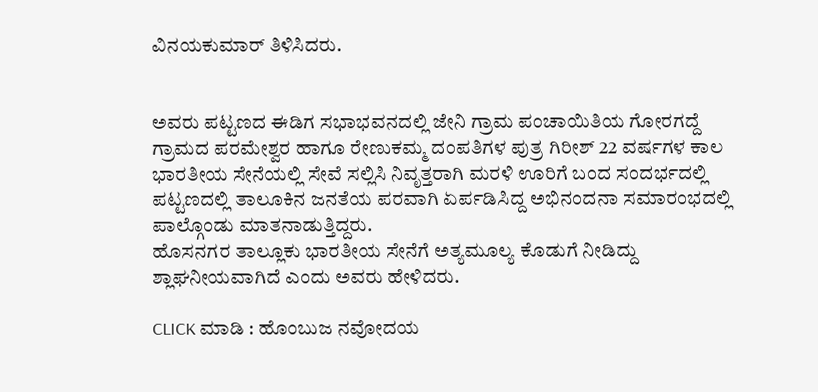ವಿನಯಕುಮಾರ್ ತಿಳಿಸಿದರು.


ಅವರು ಪಟ್ಟಣದ ಈಡಿಗ ಸಭಾಭವನದಲ್ಲಿ ಜೇನಿ ಗ್ರಾಮ ಪಂಚಾಯಿತಿಯ ಗೋರಗದ್ದೆ ಗ್ರಾಮದ ಪರಮೇಶ್ವರ ಹಾಗೂ ರೇಣುಕಮ್ಮ ದಂಪತಿಗಳ ಪುತ್ರ ಗಿರೀಶ್ 22 ವರ್ಷಗಳ ಕಾಲ ಭಾರತೀಯ ಸೇನೆಯಲ್ಲಿ ಸೇವೆ ಸಲ್ಲಿಸಿ ನಿವೃತ್ತರಾಗಿ ಮರಳಿ ಊರಿಗೆ ಬಂದ ಸಂದರ್ಭದಲ್ಲಿ ಪಟ್ಟಣದಲ್ಲಿ ತಾಲೂಕಿನ ಜನತೆಯ ಪರವಾಗಿ ಏರ್ಪಡಿಸಿದ್ದ ಅಭಿನಂದನಾ ಸಮಾರಂಭದಲ್ಲಿ ಪಾಲ್ಗೊಂಡು ಮಾತನಾಡುತ್ತಿದ್ದರು.
ಹೊಸನಗರ ತಾಲ್ಲೂಕು ಭಾರತೀಯ ಸೇನೆಗೆ ಅತ್ಯಮೂಲ್ಯ ಕೊಡುಗೆ ನೀಡಿದ್ದು ಶ್ಲಾಘನೀಯವಾಗಿದೆ ಎಂದು ಅವರು ಹೇಳಿದರು.

CLICK ಮಾಡಿ : ಹೊಂಬುಜ ನವೋದಯ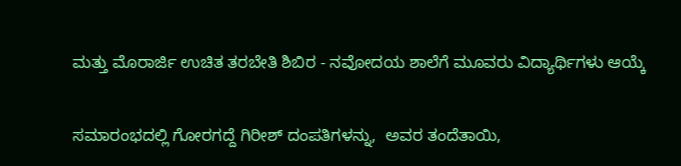ಮತ್ತು ಮೊರಾರ್ಜಿ ಉಚಿತ ತರಬೇತಿ ಶಿಬಿರ - ನವೋದಯ ಶಾಲೆಗೆ ಮೂವರು ವಿದ್ಯಾರ್ಥಿಗಳು ಆಯ್ಕೆ


ಸಮಾರಂಭದಲ್ಲಿ ಗೋರಗದ್ದೆ ಗಿರೀಶ್ ದಂಪತಿಗಳನ್ನು,  ಅವರ ತಂದೆತಾಯಿ,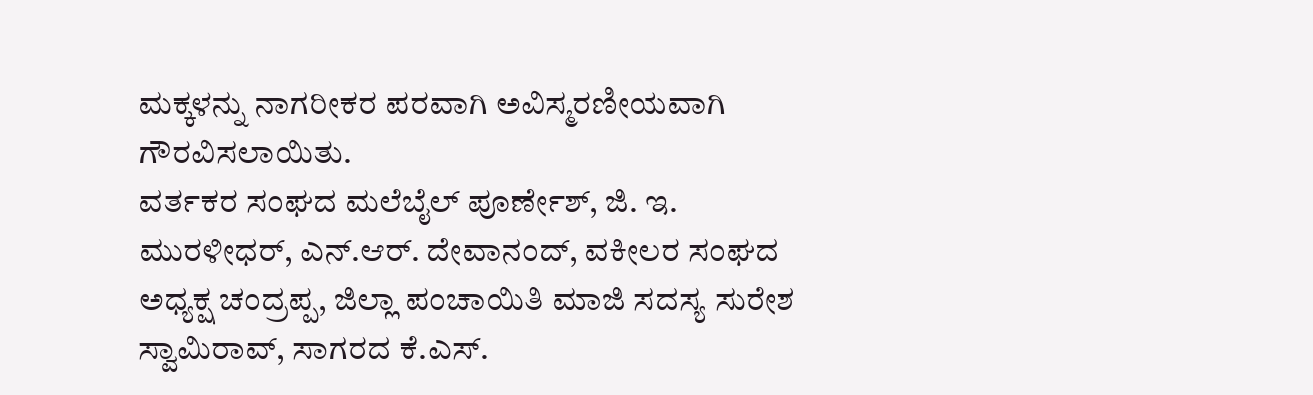ಮಕ್ಕಳನ್ನು ನಾಗರೀಕರ ಪರವಾಗಿ ಅವಿಸ್ಮರಣೀಯವಾಗಿ ಗೌರವಿಸಲಾಯಿತು.
ವರ್ತಕರ ಸಂಘದ ಮಲೆಬೈಲ್ ಪೂರ್ಣೇಶ್, ಜಿ. ಇ. ಮುರಳೀಧರ್, ಎನ್.ಆರ್. ದೇವಾನಂದ್, ವಕೀಲರ ಸಂಘದ ಅಧ್ಯಕ್ಷ ಚಂದ್ರಪ್ಪ, ಜಿಲ್ಲಾ ಪಂಚಾಯಿತಿ ಮಾಜಿ ಸದಸ್ಯ ಸುರೇಶ ಸ್ವಾಮಿರಾವ್, ಸಾಗರದ ಕೆ.ಎಸ್.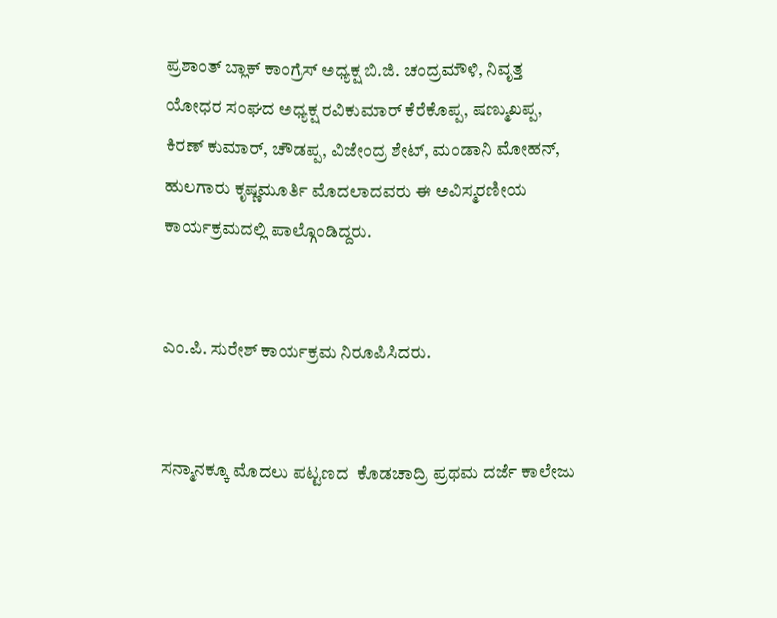ಪ್ರಶಾಂತ್ ಬ್ಲಾಕ್ ಕಾಂಗ್ರೆಸ್ ಅಧ್ಯಕ್ಷ ಬಿ.ಜಿ. ಚಂದ್ರಮೌಳಿ, ನಿವೃತ್ತ ಯೋಧರ ಸಂಘದ ಅಧ್ಯಕ್ಷ ರವಿಕುಮಾರ್ ಕೆರೆಕೊಪ್ಪ, ಷಣ್ಮುಖಪ್ಪ, ಕಿರಣ್ ಕುಮಾರ್, ಚೌಡಪ್ಪ, ವಿಜೇಂದ್ರ ಶೇಟ್, ಮಂಡಾನಿ ಮೋಹನ್, ಹುಲಗಾರು ಕೃಷ್ಣಮೂರ್ತಿ ಮೊದಲಾದವರು ಈ ಅವಿಸ್ಮರಣೀಯ ಕಾರ್ಯಕ್ರಮದಲ್ಲಿ ಪಾಲ್ಗೊಂಡಿದ್ದರು.


ಎಂ.ಪಿ. ಸುರೇಶ್ ಕಾರ್ಯಕ್ರಮ ನಿರೂಪಿಸಿದರು.


ಸನ್ಮಾನಕ್ಕೂ ಮೊದಲು ಪಟ್ಟಣದ  ಕೊಡಚಾದ್ರಿ ಪ್ರಥಮ ದರ್ಜೆ ಕಾಲೇಜು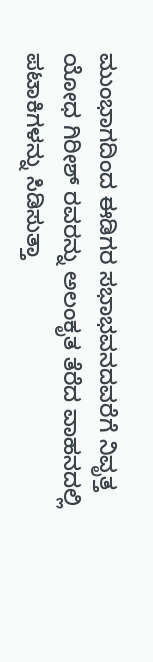ಮುಂಭಾಗದಿಂದ ಈಡಿಗರ ಸಭಾಭವನದವರೆಗೆ ನಿವೃತ್ತ ಯೋಧ ಗಿರೀಶ್ ರವರನ್ನು ಅಲಂಕೃತ ತೆರೆದ ವಾಹನದಲ್ಲಿ ಪಟಾಕಿಗಳನ್ನು ಸಿಡಿಸುತ್ತಾ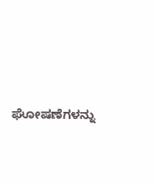ಘೋಷಣೆಗಳನ್ನು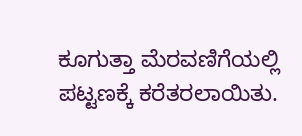ಕೂಗುತ್ತಾ ಮೆರವಣಿಗೆಯಲ್ಲಿ ಪಟ್ಟಣಕ್ಕೆ ಕರೆತರಲಾಯಿತು.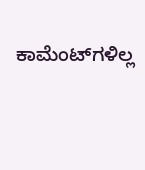ಕಾಮೆಂಟ್‌ಗಳಿಲ್ಲ